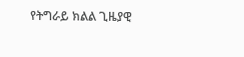የትግራይ ክልል ጊዜያዊ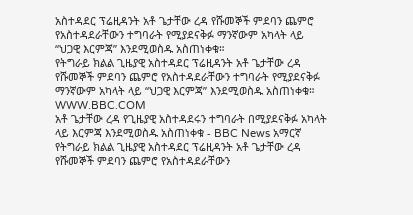አስተዳደር ፕሬዚዳንት አቶ ጌታቸው ረዳ የሹመኞች ምደባን ጨምሮ የአስተዳደራቸውን ተግባራት የሚያደናቅፉ ማንኛውም አካላት ላይ “ህጋዊ እርምጃ” እንደሚወስዱ አስጠነቀቁ።
የትግራይ ክልል ጊዜያዊ አስተዳደር ፕሬዚዳንት አቶ ጌታቸው ረዳ የሹመኞች ምደባን ጨምሮ የአስተዳደራቸውን ተግባራት የሚያደናቅፉ ማንኛውም አካላት ላይ “ህጋዊ እርምጃ” እንደሚወስዱ አስጠነቀቁ።
WWW.BBC.COM
አቶ ጌታቸው ረዳ የጊዜያዊ አስተዳደሩን ተግባራት በሚያደናቅፉ አካላት ላይ እርምጃ እንደሚወስዱ አስጠነቀቁ - BBC News አማርኛ
የትግራይ ክልል ጊዜያዊ አስተዳደር ፕሬዚዳንት አቶ ጌታቸው ረዳ የሹመኞች ምደባን ጨምሮ የአስተዳደራቸውን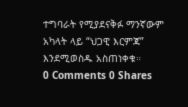ተግባራት የሚያደናቅፉ ማንኛውም አካላት ላይ “ህጋዊ እርምጃ” እንደሚወስዱ አስጠነቀቁ።
0 Comments 0 Shares